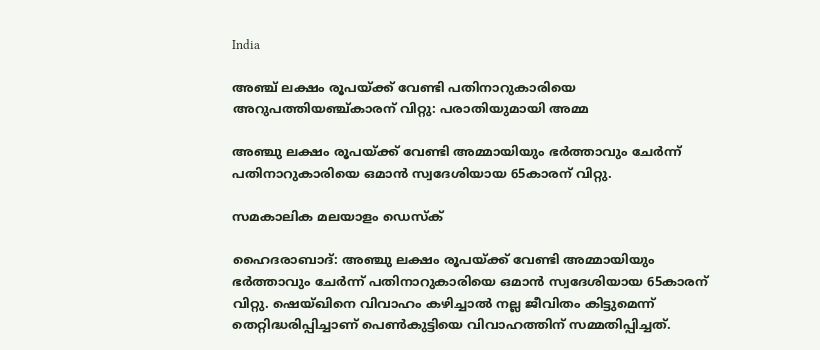India

അഞ്ച് ലക്ഷം രൂപയ്ക്ക് വേണ്ടി പതിനാറുകാരിയെ അറുപത്തിയഞ്ച്കാരന് വിറ്റു: പരാതിയുമായി അമ്മ

അഞ്ചു ലക്ഷം രൂപയ്ക്ക് വേണ്ടി അമ്മായിയും ഭര്‍ത്താവും ചേര്‍ന്ന് പതിനാറുകാരിയെ ഒമാന്‍ സ്വദേശിയായ 65കാരന് വിറ്റു.

സമകാലിക മലയാളം ഡെസ്ക്

ഹൈദരാബാദ്: അഞ്ചു ലക്ഷം രൂപയ്ക്ക് വേണ്ടി അമ്മായിയും ഭര്‍ത്താവും ചേര്‍ന്ന് പതിനാറുകാരിയെ ഒമാന്‍ സ്വദേശിയായ 65കാരന് വിറ്റു. ഷെയ്ഖിനെ വിവാഹം കഴിച്ചാല്‍ നല്ല ജീവിതം കിട്ടുമെന്ന് തെറ്റിദ്ധരിപ്പിച്ചാണ് പെണ്‍കുട്ടിയെ വിവാഹത്തിന് സമ്മതിപ്പിച്ചത്.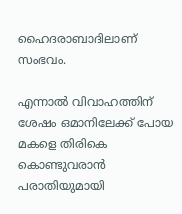ഹൈദരാബാദിലാണ് സംഭവം.

എന്നാല്‍ വിവാഹത്തിന് ശേഷം ഒമാനിലേക്ക് പോയ മകളെ തിരികെ കൊണ്ടുവരാന്‍ പരാതിയുമായി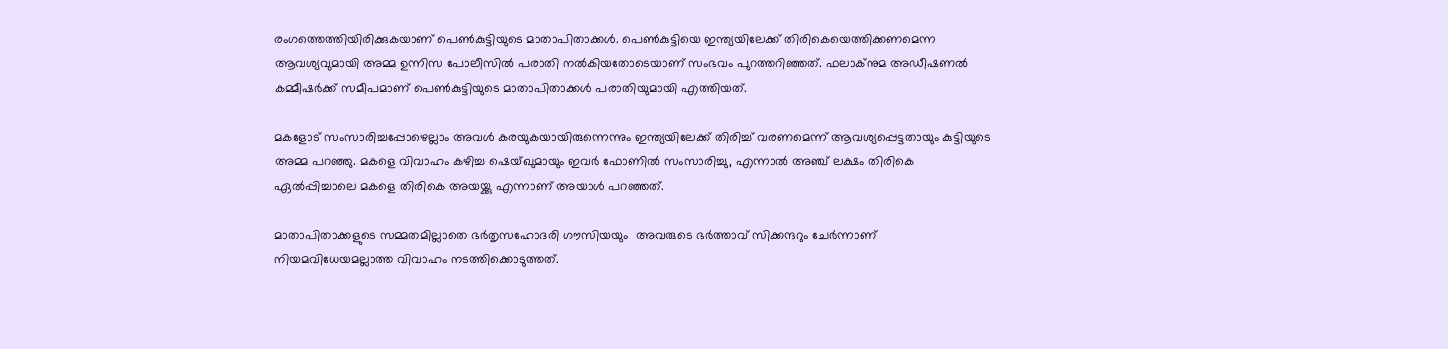രംഗത്തെത്തിയിരിക്കുകയാണ് പെണ്‍കുട്ടിയുടെ മാതാപിതാക്കള്‍. പെണ്‍കുട്ടിയെ ഇന്ത്യയിലേക്ക് തിരികെയെത്തിക്കണമെന്ന ആവശ്യവുമായി അമ്മ ഉന്നിസ പോലീസില്‍ പരാതി നല്‍കിയതോടെയാണ് സംഭവം പുറത്തറിഞ്ഞത്. ഫലാക്‌നുമ അഡീഷണല്‍ കമ്മീഷര്‍ക്ക് സമീപമാണ് പെണ്‍കുട്ടിയുടെ മാതാപിതാക്കള്‍ പരാതിയുമായി എത്തിയത്.

മകളോട് സംസാരിച്ചപ്പോഴെല്ലാം അവള്‍ കരയുകയായിരുന്നെന്നും ഇന്ത്യയിലേക്ക് തിരിച്ച് വരണമെന്ന് ആവശ്യപ്പെട്ടതായും കുട്ടിയുടെ അമ്മ പറഞ്ഞു. മകളെ വിവാഹം കഴിച്ച ഷെയ്ഖുമായും ഇവര്‍ ഫോണില്‍ സംസാരിച്ചു, എന്നാല്‍ അഞ്ച് ലക്ഷം തിരികെ ഏല്‍പ്പിച്ചാലെ മകളെ തിരികെ അയയ്ക്കു എന്നാണ് അയാള്‍ പറഞ്ഞത്.

മാതാപിതാക്കളുടെ സമ്മതമില്ലാതെ ഭര്‍തൃസഹോദരി ഗൗസിയയും  അവരുടെ ഭര്‍ത്താവ് സിക്കന്ദറും ചേര്‍ന്നാണ് നിയമവിധേയമല്ലാത്ത വിവാഹം നടത്തിക്കൊടുത്തത്.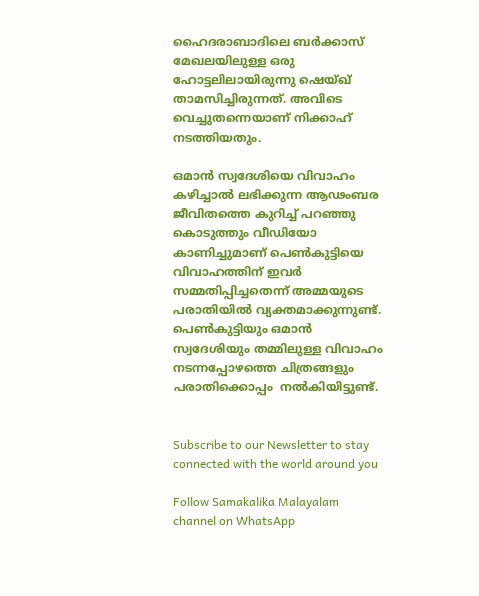ഹൈദരാബാദിലെ ബര്‍ക്കാസ് മേഖലയിലുള്ള ഒരു ഹോട്ടലിലായിരുന്നു ഷെയ്ഖ് താമസിച്ചിരുന്നത്. അവിടെ വെച്ചുതന്നെയാണ് നിക്കാഹ് നടത്തിയതും.

ഒമാന്‍ സ്വദേശിയെ വിവാഹം കഴിച്ചാല്‍ ലഭിക്കുന്ന ആഢംബര ജീവിതത്തെ കുറിച്ച് പറഞ്ഞു കൊടുത്തും വീഡിയോ കാണിച്ചുമാണ് പെണ്‍കുട്ടിയെ വിവാഹത്തിന് ഇവര്‍ സമ്മതിപ്പിച്ചതെന്ന് അമ്മയുടെ പരാതിയില്‍ വ്യക്തമാക്കുന്നുണ്ട്. പെണ്‍കുട്ടിയും ഒമാന്‍ സ്വദേശിയും തമ്മിലുള്ള വിവാഹം നടന്നപ്പോഴത്തെ ചിത്രങ്ങളും പരാതിക്കൊപ്പം  നല്‍കിയിട്ടുണ്ട്.


Subscribe to our Newsletter to stay connected with the world around you

Follow Samakalika Malayalam channel on WhatsApp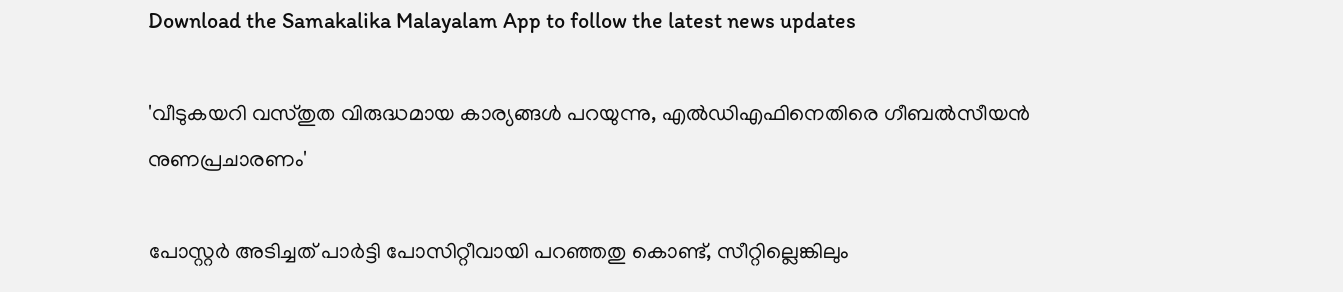Download the Samakalika Malayalam App to follow the latest news updates

'വീടുകയറി വസ്തുത വിരുദ്ധമായ കാര്യങ്ങള്‍ പറയുന്നു, എല്‍ഡിഎഫിനെതിരെ ഗീബല്‍സീയന്‍ നുണപ്രചാരണം'

പോസ്റ്റര്‍ അടിച്ചത് പാര്‍ട്ടി പോസിറ്റീവായി പറഞ്ഞതു കൊണ്ട്, സീറ്റില്ലെങ്കിലും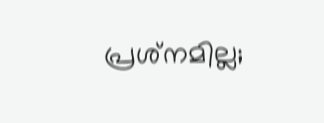പ്രശ്‌നമില്ല;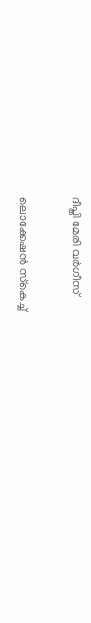ദീപ്തി മേരി വര്‍ഗീസ്

ലൊക്കേഷന്‍ സ്‌കെച്ച്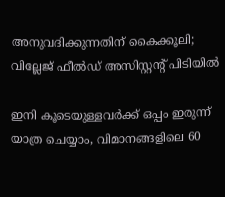അനുവദിക്കുന്നതിന് കൈക്കൂലി; വില്ലേജ് ഫീല്‍ഡ് അസിസ്റ്റന്റ് പിടിയില്‍

ഇനി കൂടെയുള്ളവര്‍ക്ക് ഒപ്പം ഇരുന്ന് യാത്ര ചെയ്യാം, വിമാനങ്ങളിലെ 60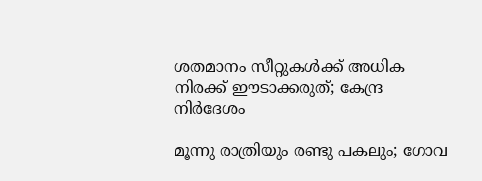ശതമാനം സീറ്റുകള്‍ക്ക് അധിക നിരക്ക് ഈടാക്കരുത്; കേന്ദ്ര നിര്‍ദേശം

മൂന്നു രാത്രിയും രണ്ടു പകലും; ഗോവ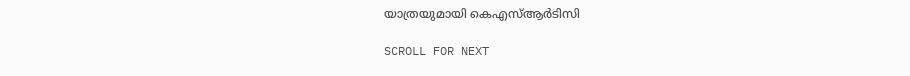യാത്രയുമായി കെഎസ്ആര്‍ടിസി

SCROLL FOR NEXT